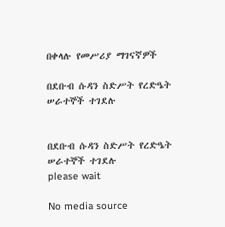በቀላሉ የመሥሪያ ማገናኛዎች

በደቡብ ሱዳን ስድሥት የረድዔት ሠራተኞች ተገደሉ


በደቡብ ሱዳን ስድሥት የረድዔት ሠራተኞች ተገደሉ
please wait

No media source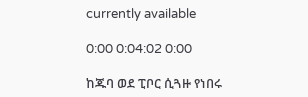currently available

0:00 0:04:02 0:00

ከጁባ ወደ ፒቦር ሲጓዙ የነበሩ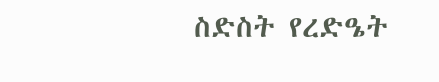ስድስት የረድዔት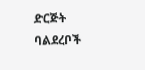ድርጅት ባልደረቦች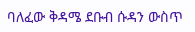ባለፈው ቅዳሜ ደቡብ ሱዳን ውስጥ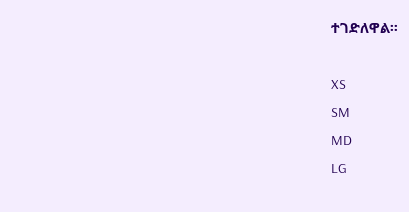ተገድለዋል።

XS
SM
MD
LG